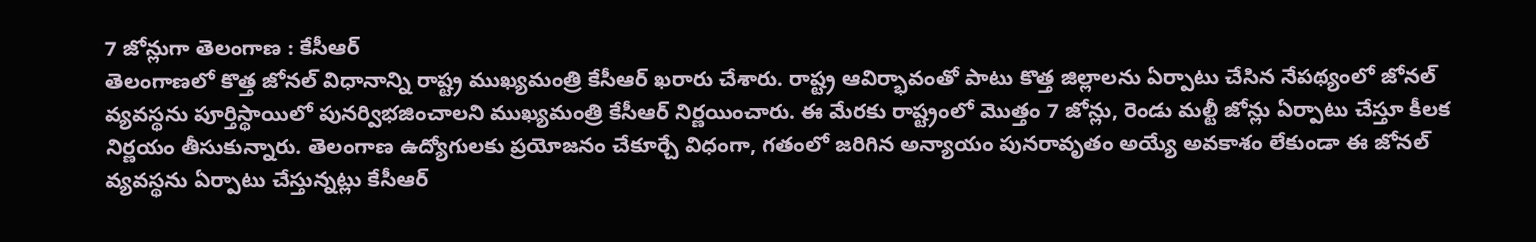7 జోన్లుగా తెలంగాణ : కేసీఆర్
తెలంగాణలో కొత్త జోనల్ విధానాన్ని రాష్ట్ర ముఖ్యమంత్రి కేసీఆర్ ఖరారు చేశారు. రాష్ట్ర ఆవిర్భావంతో పాటు కొత్త జిల్లాలను ఏర్పాటు చేసిన నేపథ్యంలో జోనల్ వ్యవస్థను పూర్తిస్థాయిలో పునర్విభజించాలని ముఖ్యమంత్రి కేసీఆర్ నిర్ణయించారు. ఈ మేరకు రాష్ట్రంలో మొత్తం 7 జోన్లు, రెండు మల్టీ జోన్లు ఏర్పాటు చేస్తూ కీలక నిర్ణయం తీసుకున్నారు. తెలంగాణ ఉద్యోగులకు ప్రయోజనం చేకూర్చే విధంగా, గతంలో జరిగిన అన్యాయం పునరావృతం అయ్యే అవకాశం లేకుండా ఈ జోనల్ వ్యవస్థను ఏర్పాటు చేస్తున్నట్లు కేసీఆర్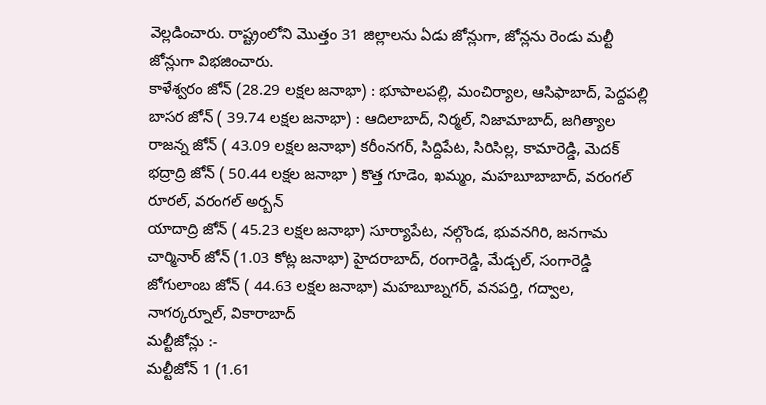వెల్లడించారు. రాష్ట్రంలోని మొత్తం 31 జిల్లాలను ఏడు జోన్లుగా, జోన్లను రెండు మల్టీ జోన్లుగా విభజించారు.
కాళేశ్వరం జోన్ (28.29 లక్షల జనాభా) : భూపాలపల్లి, మంచిర్యాల, ఆసిఫాబాద్, పెద్దపల్లి
బాసర జోన్ ( 39.74 లక్షల జనాభా) : ఆదిలాబాద్, నిర్మల్, నిజామాబాద్, జగిత్యాల
రాజన్న జోన్ ( 43.09 లక్షల జనాభా) కరీంనగర్, సిద్దిపేట, సిరిసిల్ల, కామారెడ్డి, మెదక్
భద్రాద్రి జోన్ ( 50.44 లక్షల జనాభా ) కొత్త గూడెం, ఖమ్మం, మహబూబాబాద్, వరంగల్ రూరల్, వరంగల్ అర్బన్
యాదాద్రి జోన్ ( 45.23 లక్షల జనాభా) సూర్యాపేట, నల్గొండ, భువనగిరి, జనగామ
చార్మినార్ జోన్ (1.03 కోట్ల జనాభా) హైదరాబాద్, రంగారెడ్డి, మేడ్చల్, సంగారెడ్డి
జోగులాంబ జోన్ ( 44.63 లక్షల జనాభా) మహబూబ్నగర్, వనపర్తి, గద్వాల, నాగర్కర్నూల్, వికారాబాద్
మల్టీజోన్లు :-
మల్టీజోన్ 1 (1.61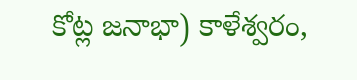కోట్ల జనాభా) కాళేశ్వరం,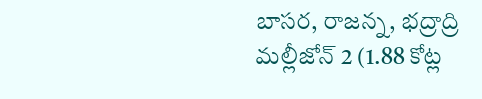బాసర, రాజన్న, భద్రాద్రి
మల్లీజోన్ 2 (1.88 కోట్ల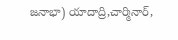జనాభా) యాదాద్రి,చార్మినార్,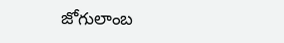జోగులాంబ